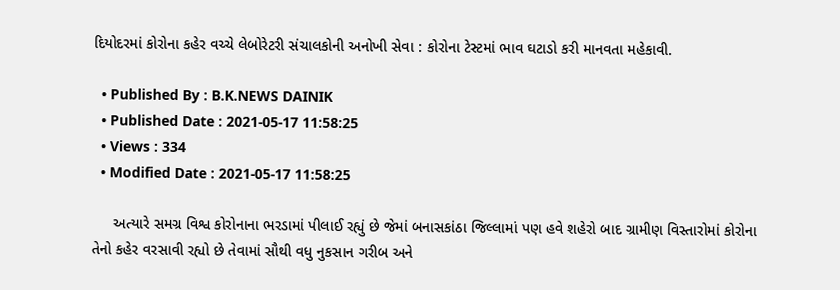દિયોદરમાં કોરોના કહેર વચ્ચે લેબોરેટરી સંચાલકોની અનોખી સેવા : કોરોના ટેસ્ટમાં ભાવ ઘટાડો કરી માનવતા મહેકાવી.

  • Published By : B.K.NEWS DAINIK
  • Published Date : 2021-05-17 11:58:25
  • Views : 334
  • Modified Date : 2021-05-17 11:58:25

     અત્યારે સમગ્ર વિશ્વ કોરોનાના ભરડામાં પીલાઈ રહ્યું છે જેમાં બનાસકાંઠા જિલ્લામાં પણ હવે શહેરો બાદ ગ્રામીણ વિસ્તારોમાં કોરોના તેનો કહેર વરસાવી રહ્યો છે તેવામાં સૌથી વધુ નુકસાન ગરીબ અને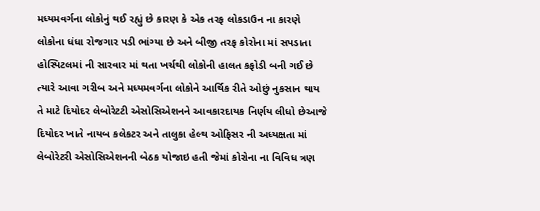મધ્યમવર્ગના લોકોનું થઈ રહ્યું છે કારણ કે એક તરફ લોકડાઉન ના કારણે લોકોના ધંધા રોજગાર પડી ભાંગ્યા છે અને બીજી તરફ કોરોના માં સપડાતા હોસ્પિટલમાં ની સારવાર માં થતા ખર્ચથી લોકોની હાલત કફોડી બની ગઈ છે ત્યારે આવા ગરીબ અને મધ્યમવર્ગના લોકોને આર્થિક રીતે ઓછું નુકસાન થાય તે માટે દિયોદર લેબોરેટટી એસોસિએશનને આવકારદાયક નિર્ણય લીધો છેઆજે દિયોદર ખાતે નાયબ કલેકટર અને તાલુકા હેલ્થ ઓફિસર ની અધ્યક્ષતા માં લેબોરેટરી એસોસિએશનની બેઠક યોજાઇ હતી જેમાં કોરોના ના વિવિધ ત્રણ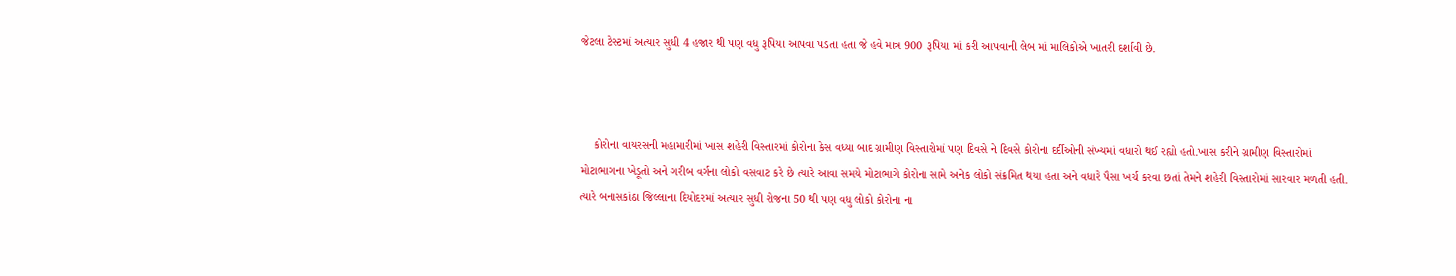જેટલા ટેસ્ટમાં અત્યાર સુધી 4 હજાર થી પણ વધુ રૂપિયા આપવા પડતા હતા જે હવે માત્ર 900 રૂપિયા માં કરી આપવાની લેબ માં માલિકોએ ખાતરી દર્શાવી છે.



    કોરોના વાયરસની મહામારીમાં ખાસ શહેરી વિસ્તારમાં કોરોના કેસ વધ્યા બાદ ગ્રામીણ વિસ્તારોમાં પણ દિવસે ને દિવસે કોરોના દર્દીઓની સંખ્યમાં વધારો થઈ રહ્યો હતો.ખાસ કરીને ગ્રામીણ વિસ્તારોમાં મોટાભાગના ખેડૂતો અને ગરીબ વર્ગના લોકો વસવાટ કરે છે ત્યારે આવા સમયે મોટાભાગે કોરોના સામે અનેક લોકો સંક્રમિત થયા હતા અને વધારે પૈસા ખર્ચ કરવા છતાં તેમને શહેરી વિસ્તારોમાં સારવાર મળતી હતી. ત્યારે બનાસકાંઠા જિલ્લાના દિયોદરમાં અત્યાર સુધી રોજના 50 થી પણ વધુ લોકો કોરોના ના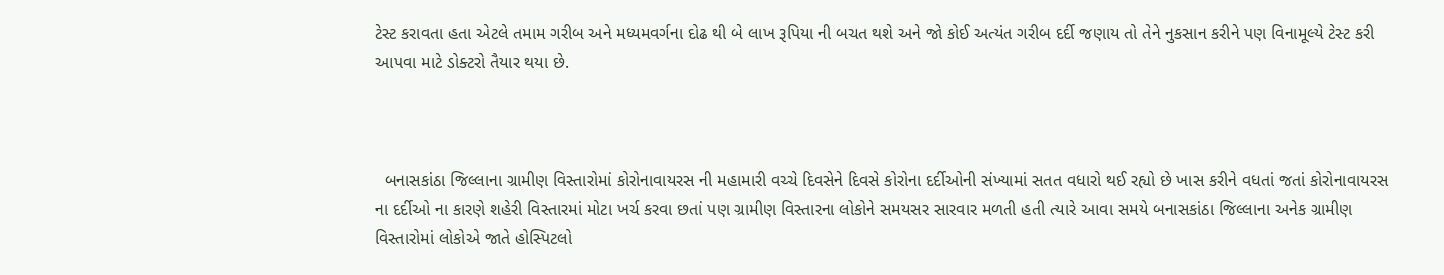ટેસ્ટ કરાવતા હતા એટલે તમામ ગરીબ અને મધ્યમવર્ગના દોઢ થી બે લાખ રૂપિયા ની બચત થશે અને જો કોઈ અત્યંત ગરીબ દર્દી જણાય તો તેને નુકસાન કરીને પણ વિનામૂલ્યે ટેસ્ટ કરી આપવા માટે ડોક્ટરો તૈયાર થયા છે.



  બનાસકાંઠા જિલ્લાના ગ્રામીણ વિસ્તારોમાં કોરોનાવાયરસ ની મહામારી વચ્ચે દિવસેને દિવસે કોરોના દર્દીઓની સંખ્યામાં સતત વધારો થઈ રહ્યો છે ખાસ કરીને વધતાં જતાં કોરોનાવાયરસ ના દર્દીઓ ના કારણે શહેરી વિસ્તારમાં મોટા ખર્ચ કરવા છતાં પણ ગ્રામીણ વિસ્તારના લોકોને સમયસર સારવાર મળતી હતી ત્યારે આવા સમયે બનાસકાંઠા જિલ્લાના અનેક ગ્રામીણ વિસ્તારોમાં લોકોએ જાતે હોસ્પિટલો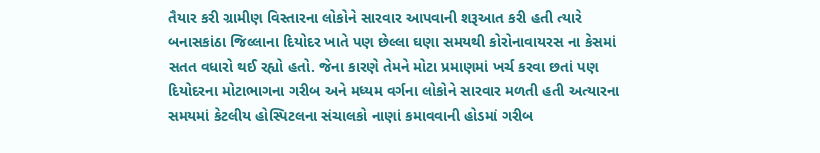તૈયાર કરી ગ્રામીણ વિસ્તારના લોકોને સારવાર આપવાની શરૂઆત કરી હતી ત્યારે બનાસકાંઠા જિલ્લાના દિયોદર ખાતે પણ છેલ્લા ઘણા સમયથી કોરોનાવાયરસ ના કેસમાં સતત વધારો થઈ રહ્યો હતો. જેના કારણે તેમને મોટા પ્રમાણમાં ખર્ચ કરવા છતાં પણ દિયોદરના મોટાભાગના ગરીબ અને મધ્યમ વર્ગના લોકોને સારવાર મળતી હતી અત્યારના સમયમાં કેટલીય હોસ્પિટલના સંચાલકો નાણાં કમાવવાની હોડમાં ગરીબ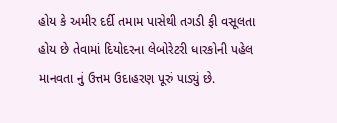હોય કે અમીર દર્દી તમામ પાસેથી તગડી ફી વસૂલતા હોય છે તેવામાં દિયોદરના લેબોરેટરી ધારકોની પહેલ માનવતા નું ઉત્તમ ઉદાહરણ પૂરું પાડ્યું છે.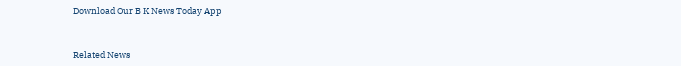Download Our B K News Today App



Related News